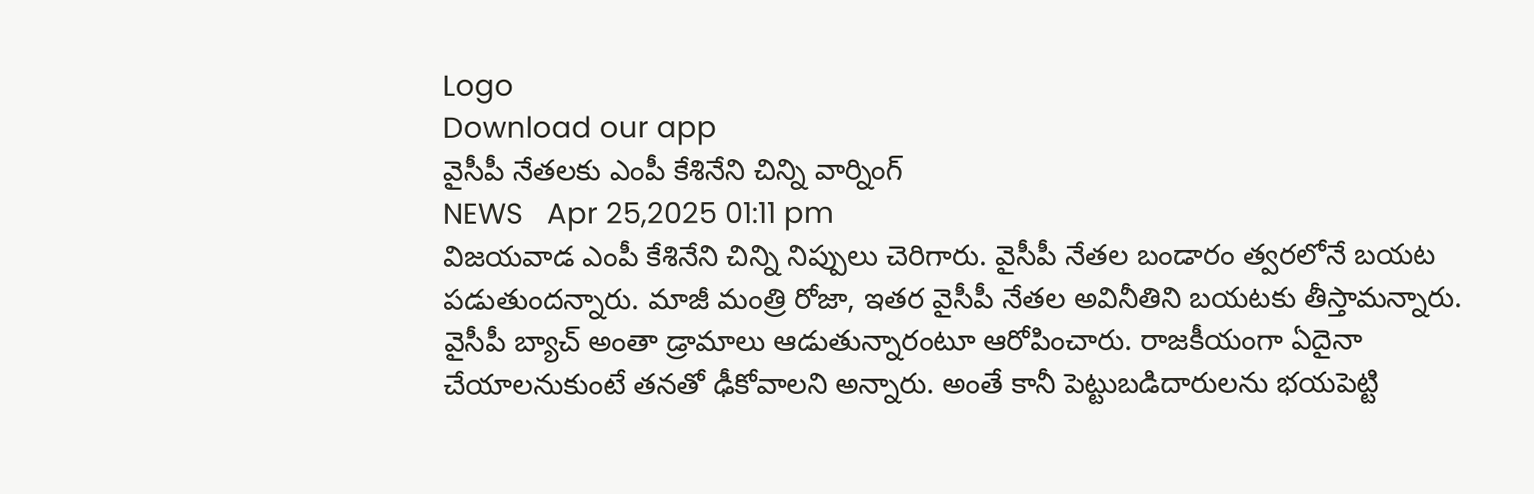Logo
Download our app
వైసీపీ నేత‌ల‌కు ఎంపీ కేశినేని చిన్ని వార్నింగ్
NEWS   Apr 25,2025 01:11 pm
విజయవాడ ఎంపీ కేశినేని చిన్ని నిప్పులు చెరిగారు. వైసీపీ నేత‌ల బండారం త్వ‌ర‌లోనే బ‌య‌ట ప‌డుతుంద‌న్నారు. మాజీ మంత్రి రోజా, ఇతర వైసీపీ నేతల అవినీతిని బ‌య‌ట‌కు తీస్తామ‌న్నారు. వైసీపీ బ్యాచ్ అంతా డ్రామాలు ఆడుతున్నారంటూ ఆరోపించారు. రాజకీయంగా ఏదైనా చేయాలనుకుంటే త‌న‌తో ఢీకోవాల‌ని అన్నారు. అంతే కానీ పెట్టుబడిదారులను భయపెట్టి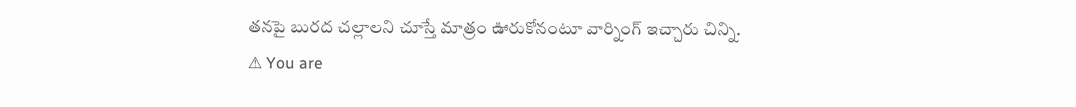త‌న‌పై బురద చల్లాలని చూస్తే మాత్రం ఊరుకోనంటూ వార్నింగ్ ఇచ్చారు చిన్ని.
⚠ You are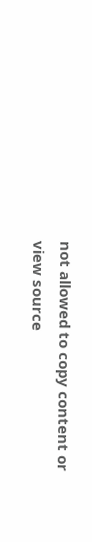not allowed to copy content or view source